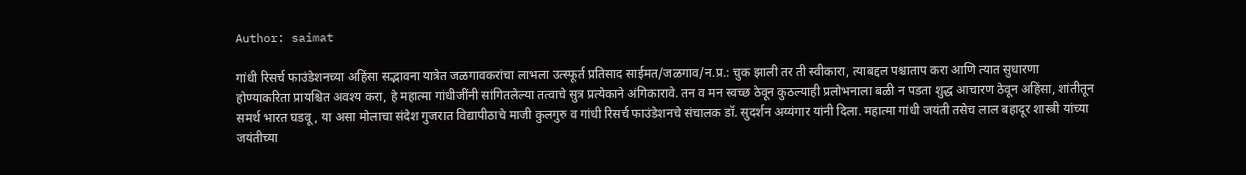Author: saimat

गांधी रिसर्च फाउंडेशनच्या अहिंसा सद्भावना यात्रेत जळगावकरांचा लाभला उत्स्फूर्त प्रतिसाद साईमत/जळगाव/न.प्र.: चुक झाली तर ती स्वीकारा, त्याबद्दल पश्चाताप करा आणि त्यात सुधारणा होण्याकरिता प्रायश्चित अवश्य करा, हे महात्मा गांधीजींनी सांगितलेल्या तत्वाचे सुत्र प्रत्येकाने अंगिकारावे. तन व मन स्वच्छ ठेवून कुठल्याही प्रलोभनाला बळी न पडता शुद्ध आचारण ठेवून अहिंसा, शांतीतून समर्थ भारत घडवू, या असा मोलाचा संदेश गुजरात विद्यापीठाचे माजी कुलगुरु व गांधी रिसर्च फाउंडेशनचे संचालक डॉ. सुदर्शन अय्यंगार यांनी दिला. महात्मा गांधी जयंती तसेच लाल बहादूर शास्त्री यांच्या जयंतीच्या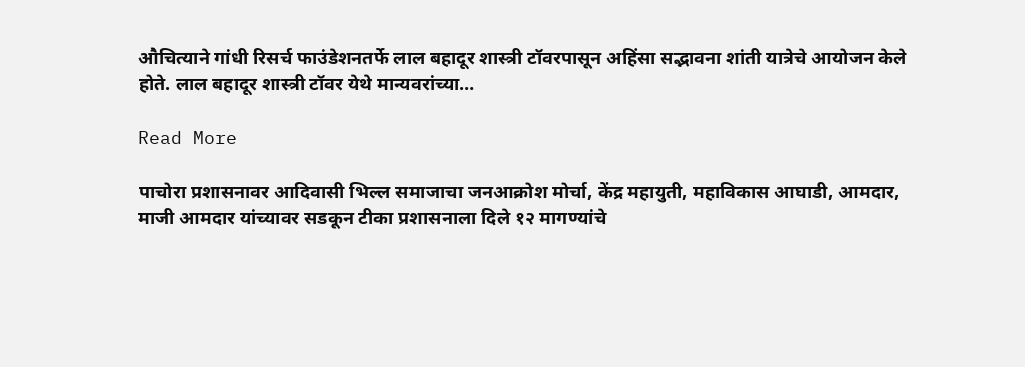औचित्याने गांधी रिसर्च फाउंडेशनतर्फे लाल बहादूर शास्त्री टॉवरपासून अहिंसा सद्भावना शांती यात्रेचे आयोजन केले होते. लाल बहादूर शास्त्री टॉवर येथे मान्यवरांच्या…

Read More

पाचोरा प्रशासनावर आदिवासी भिल्ल समाजाचा जनआक्रोश मोर्चा, केंद्र महायुती, महाविकास आघाडी, आमदार, माजी आमदार यांच्यावर सडकून टीका प्रशासनाला दिले १२ मागण्यांचे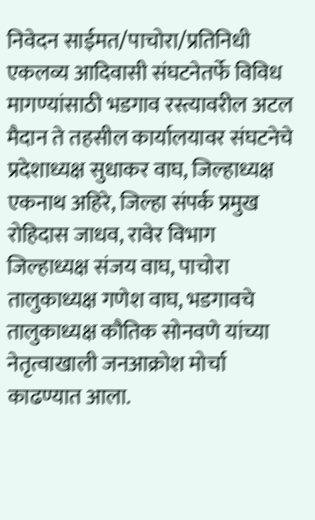निवेदन साईमत/पाचोरा/प्रतिनिधी एकलव्य आदिवासी संघटनेतर्फे विविध मागण्यांसाठी भडगाव रस्त्यावरील अटल मैदान ते तहसील कार्यालयावर संघटनेचे प्रदेशाध्यक्ष सुधाकर वाघ, जिल्हाध्यक्ष एकनाथ अहिरे, जिल्हा संपर्क प्रमुख रोहिदास जाधव, रावेर विभाग जिल्हाध्यक्ष संजय वाघ, पाचोरा तालुकाध्यक्ष गणेश वाघ, भडगावचे तालुकाध्यक्ष कौतिक सोनवणे यांच्या नेतृत्वाखाली जनआक्रोश मोर्चा काढण्यात आला.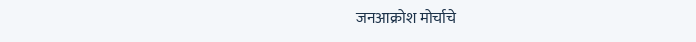जनआक्रोश मोर्चाचे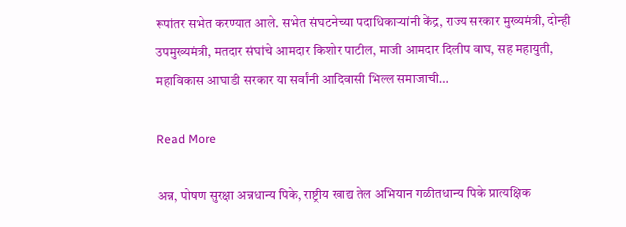रूपांतर सभेत करण्यात आले. सभेत संघटनेच्या पदाधिकाऱ्यांनी केंद्र, राज्य सरकार मुख्यमंत्री, दोन्ही उपमुख्यमंत्री, मतदार संघांचे आमदार किशोर पाटील, माजी आमदार दिलीप वाघ, सह महायुती, महाविकास आघाडी सरकार या सर्वांनी आदिवासी भिल्ल समाजाची…

Read More

अन्न, पोषण सुरक्षा अन्नधान्य पिके, राष्ट्रीय खाद्य तेल अभियान गळीतधान्य पिके प्रात्यक्षिक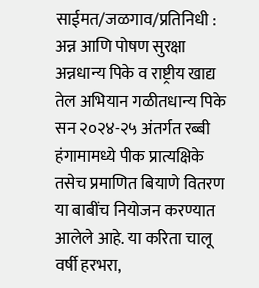साईमत/जळगाव/प्रतिनिधी : अन्न आणि पोषण सुरक्षा अन्नधान्य पिके व राष्ट्रीय खाद्य तेल अभियान गळीतधान्य पिके सन २०२४-२५ अंतर्गत रब्बी हंगामामध्ये पीक प्रात्यक्षिके तसेच प्रमाणित बियाणे वितरण या बाबींच नियोजन करण्यात आलेले आहे. या करिता चालू वर्षी हरभरा,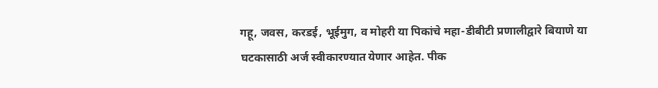गहू, जवस, करडई, भूईमुग, व मोहरी या पिकांचे महा-डीबीटी प्रणालीद्वारे बियाणे या घटकासाठी अर्ज स्वीकारण्यात येणार आहेत. पीक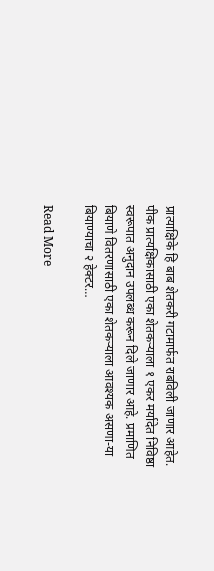प्रात्याक्षिके हि बाब शेतकरी गटामार्फत राबविली जाणार आहेत. पीक प्रात्यक्षिकासाठी एका शेतकऱ्याला १ एकर मर्यादेत निविष्ठा स्वरूपात अनुदान उपलब्ध करून दिले जाणार आहे. प्रमाणित बियाणे वितरणासाठी एका शेतकऱ्याला आवश्यक असणा-या बियाण्याचा २ हेक्टर…

Read More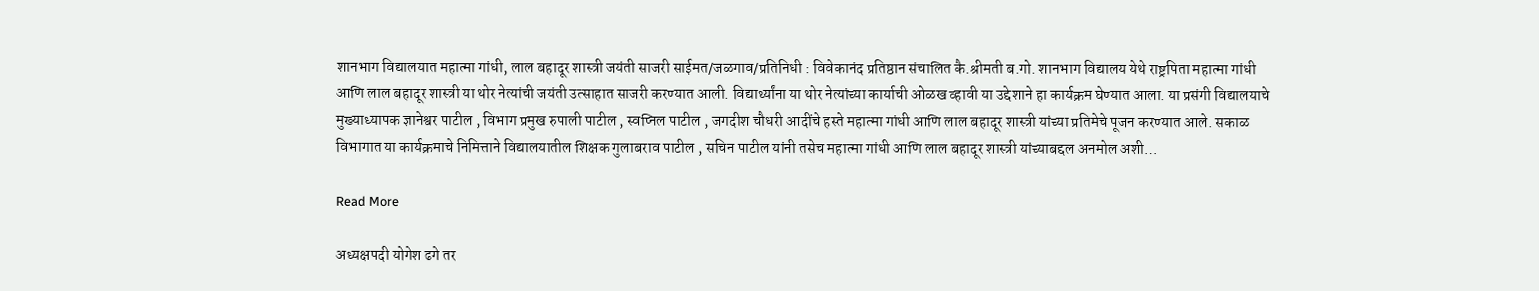शानभाग विद्यालयात महात्मा गांधी, लाल बहादूर शास्त्री जयंती साजरी साईमत/जळगाव/प्रतिनिधी : विवेकानंद प्रतिष्ठान संचालित कै.श्रीमती ब.गो. शानभाग विद्यालय येथे राष्ट्रपिता महात्मा गांधी आणि लाल बहादूर शास्त्री या थोर नेत्यांची जयंती उत्साहात साजरी करण्यात आली. विद्यार्थ्यांना या थोर नेत्यांच्या कार्याची ओळख व्हावी या उद्देशाने हा कार्यक्रम घेण्यात आला. या प्रसंगी विद्यालयाचे मुख्याध्यापक ज्ञानेश्वर पाटील , विभाग प्रमुख रुपाली पाटील , स्वप्निल पाटील , जगदीश चौधरी आदींचे हस्ते महात्मा गांधी आणि लाल बहादूर शास्त्री यांच्या प्रतिमेचे पूजन करण्यात आले. सकाळ विभागात या कार्यक्रमाचे निमित्ताने विद्यालयातील शिक्षक गुलाबराव पाटील , सचिन पाटील यांनी तसेच महात्मा गांधी आणि लाल बहादूर शास्त्री यांच्याबद्दल अनमोल अशी…

Read More

अध्यक्षपदी योगेश ढगे तर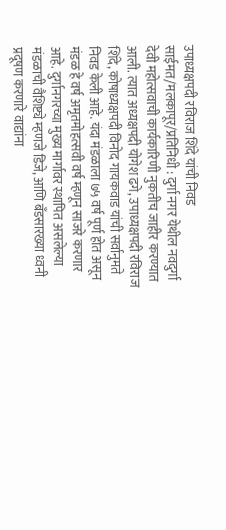उपाध्यक्षपदी रविराज शिंदे यांची निवड साईमत/मलकापूर/प्रतिनिधी : दुर्गा नगर येथील नवदुर्गा देवी महोत्सवाची कार्यकारिणी नुकतीच जाहीर करण्यात आली. त्यात अध्यक्षपदी योगेश ढगे, उपाध्यक्षपदी रविराज शिंदे, कोषाध्यक्षपदी विनोद गायकवाड यांची सर्वानुमते निवड केली आहे. यंदा मंडळाला ७५ वर्ष पूर्ण होत असून मंडळ हे वर्ष अमृतमोहत्सवी वर्ष म्हणून साजरे करणार आहे. दुर्गानगरच्या मुख्य मार्गावर स्थापित असलेल्या मंडळाची वैशिष्ट्ये म्हणजे डिजे, आणि बँडसारख्या ध्वनी प्रदूषण करणारे वाद्यांना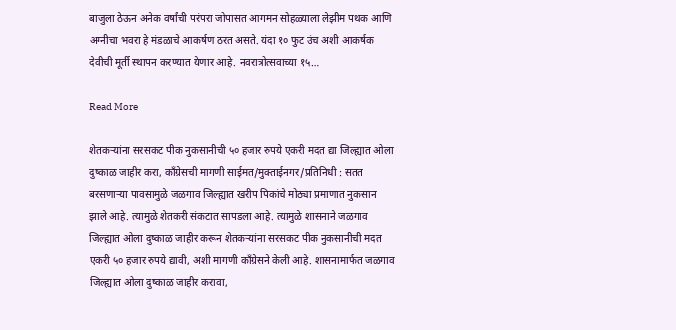बाजुला ठेऊन अनेक वर्षांची परंपरा जोपासत आगमन सोहळ्याला लेझीम पथक आणि अग्नीचा भवरा हे मंडळाचे आकर्षण ठरत असते. यंदा १० फुट उंच अशी आकर्षक देवीची मूर्ती स्थापन करण्यात येणार आहे. नवरात्रोत्सवाच्या १५…

Read More

शेतकऱ्यांना सरसकट पीक नुकसानीची ५० हजार रुपये एकरी मदत द्या जिल्ह्यात ओला दुष्काळ जाहीर करा, काँग्रेसची मागणी साईमत/मुक्ताईनगर/प्रतिनिधी : सतत बरसणाऱ्या पावसामुळे जळगाव जिल्ह्यात खरीप पिकांचे मोठ्या प्रमाणात नुकसान झाले आहे. त्यामुळे शेतकरी संकटात सापडला आहे. त्यामुळे शासनाने जळगाव जिल्ह्यात ओला दुष्काळ जाहीर करून शेतकऱ्यांना सरसकट पीक नुकसानीची मदत एकरी ५० हजार रुपये द्यावी, अशी मागणी काँग्रेसने केली आहे. शासनामार्फत जळगाव जिल्ह्यात ओला दुष्काळ जाहीर करावा,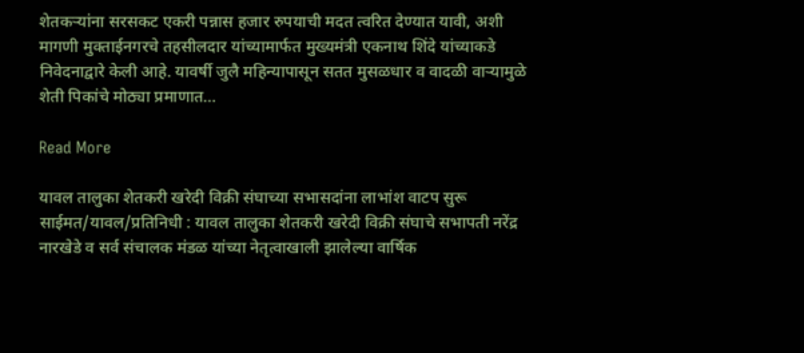शेतकऱ्यांना सरसकट एकरी पन्नास हजार रुपयाची मदत त्वरित देण्यात यावी, अशी मागणी मुक्ताईनगरचे तहसीलदार यांच्यामार्फत मुख्यमंत्री एकनाथ शिंदे यांच्याकडे निवेदनाद्वारे केली आहे. यावर्षी जुलै महिन्यापासून सतत मुसळधार व वादळी वाऱ्यामुळे शेती पिकांचे मोठ्या प्रमाणात…

Read More

यावल तालुका शेतकरी खरेदी विक्री संघाच्या सभासदांना लाभांश वाटप सुरू साईमत/यावल/प्रतिनिधी : यावल तालुका शेतकरी खरेदी विक्री संघाचे सभापती नरेंद्र नारखेडे व सर्व संचालक मंडळ यांच्या नेतृत्वाखाली झालेल्या वार्षिक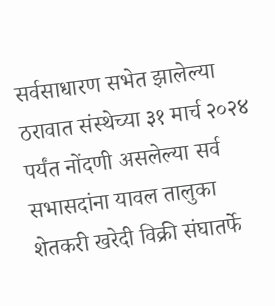सर्वसाधारण सभेत झालेल्या ठरावात संस्थेच्या ३१ मार्च २०२४ पर्यंत नोंदणी असलेल्या सर्व सभासदांना यावल तालुका शेतकरी खरेदी विक्री संघातर्फे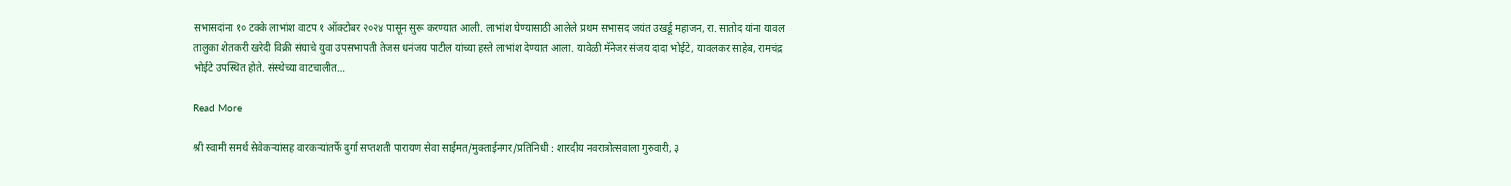सभासदांना १० टक्के लाभांश वाटप १ ऑक्टोबर २०२४ पासून सुरू करण्यात आली. लाभांश घेण्यासाठी आलेले प्रथम सभासद जयंत उखर्डू महाजन, रा. सातोद यांना यावल तालुका शेतकरी खरेदी विक्री संघाचे युवा उपसभापती तेजस धनंजय पाटील यांच्या हस्ते लाभांश देण्यात आला. यावेळी मॅनेजर संजय दादा भोईटे, यावलकर साहेब, रामचंद्र भोईटे उपस्थित होते. संस्थेच्या वाटचालीत…

Read More

श्री स्वामी समर्थ सेवेकऱ्यांसह वारकऱ्यांतर्फे दुर्गा सप्तशती पारायण सेवा साईमत/मुक्ताईनगर/प्रतिनिधी : शारदीय नवरात्रोत्सवाला गुरुवारी, ३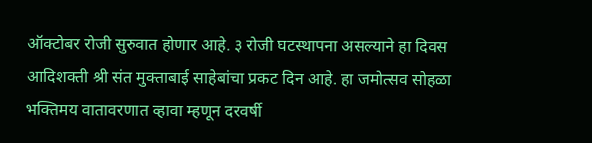ऑक्टोबर रोजी सुरुवात होणार आहे. ३ रोजी घटस्थापना असल्याने हा दिवस आदिशक्ती श्री संत मुक्ताबाई साहेबांचा प्रकट दिन आहे. हा जमोत्सव सोहळा भक्तिमय वातावरणात व्हावा म्हणून दरवर्षी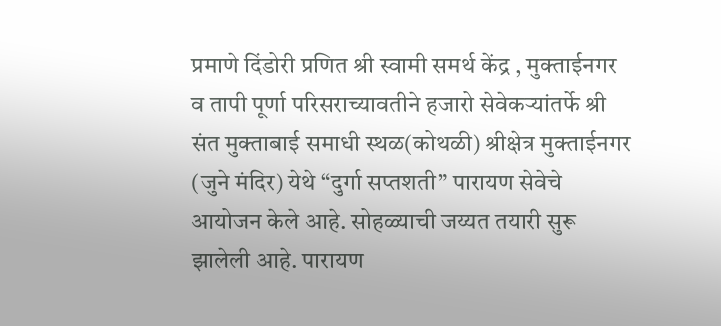प्रमाणे दिंडोरी प्रणित श्री स्वामी समर्थ केंद्र , मुक्ताईनगर व तापी पूर्णा परिसराच्यावतीने हजारो सेवेकऱ्यांतर्फे श्री संत मुक्ताबाई समाधी स्थळ(कोथळी) श्रीक्षेत्र मुक्ताईनगर (जुने मंदिर) येथे “दुर्गा सप्तशती” पारायण सेवेचे आयोजन केले आहे. सोहळ्याची जय्यत तयारी सुरू झालेली आहे. पारायण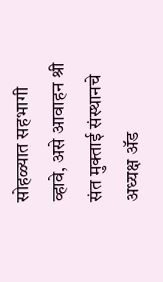सोहळ्यात सहभागी व्हावे, असे आवाहन श्री संत मुक्ताई संस्थानचे अध्यक्ष ॲड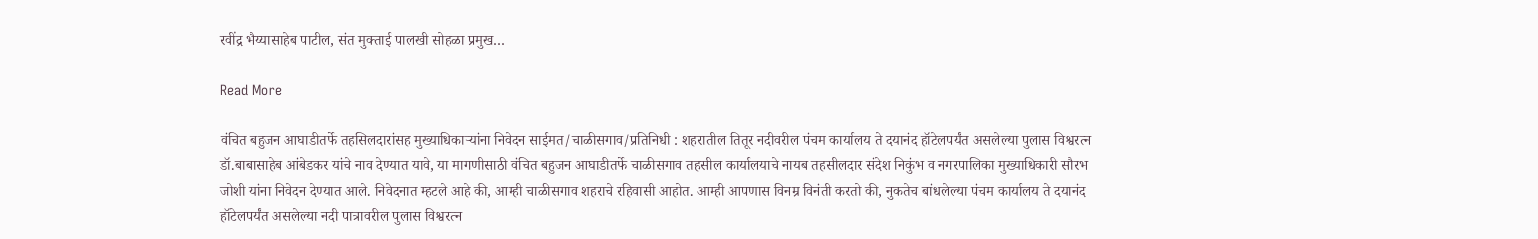रवींद्र भैय्यासाहेब पाटील, संत मुक्ताई पालखी सोहळा प्रमुख…

Read More

वंचित बहुजन आघाडीतर्फे तहसिलदारांसह मुख्याधिकाऱ्यांना निवेदन साईमत/चाळीसगाव/प्रतिनिधी : शहरातील तितूर नदीवरील पंचम कार्यालय ते दयानंद हॉटेलपर्यंत असलेल्या पुलास विश्वरत्न डॉ.बाबासाहेब आंबेडकर यांचे नाव देण्यात यावे, या मागणीसाठी वंचित बहुजन आघाडीतर्फे चाळीसगाव तहसील कार्यालयाचे नायब तहसीलदार संदेश निकुंभ व नगरपालिका मुख्याधिकारी सौरभ जोशी यांना निवेदन देण्यात आले. निवेदनात म्हटले आहे की, आम्ही चाळीसगाव शहराचे रहिवासी आहोत. आम्ही आपणास विनम्र विनंती करतो की, नुकतेच बांधलेल्या पंचम कार्यालय ते दयानंद हॉटेलपर्यंत असलेल्या नदी पात्रावरील पुलास विश्वरत्न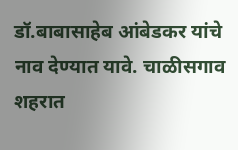डॉ.बाबासाहेब आंबेडकर यांचे नाव देण्यात यावे. चाळीसगाव शहरात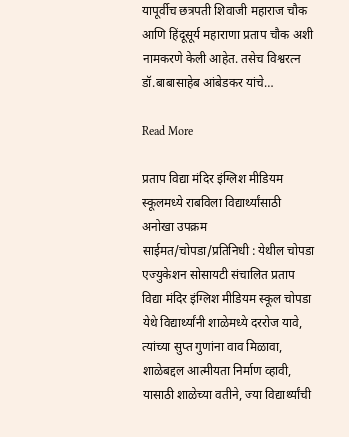यापूर्वीच छत्रपती शिवाजी महाराज चौक आणि हिंदूसूर्य महाराणा प्रताप चौक अशी नामकरणे केली आहेत. तसेच विश्वरत्न डॉ.बाबासाहेब आंबेडकर यांचे…

Read More

प्रताप विद्या मंदिर इंग्लिश मीडियम स्कूलमध्ये राबविला विद्यार्थ्यांसाठी अनोखा उपक्रम साईमत/चोपडा/प्रतिनिधी : येथील चोपडा एज्युकेशन सोसायटी संचालित प्रताप विद्या मंदिर इंग्लिश मीडियम स्कूल चोपडा येथे विद्यार्थ्यांनी शाळेमध्ये दररोज यावे, त्यांच्या सुप्त गुणांना वाव मिळावा, शाळेबद्दल आत्मीयता निर्माण व्हावी, यासाठी शाळेच्या वतीने, ज्या विद्यार्थ्यांची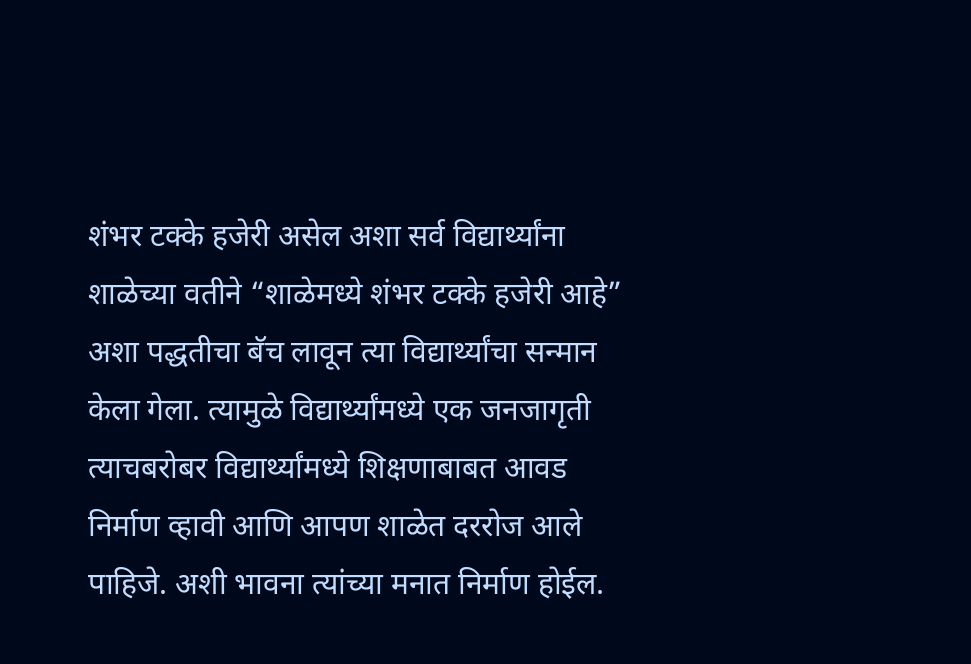शंभर टक्के हजेरी असेल अशा सर्व विद्यार्थ्यांना शाळेच्या वतीने “शाळेमध्ये शंभर टक्के हजेरी आहे” अशा पद्धतीचा बॅच लावून त्या विद्यार्थ्यांचा सन्मान केला गेला. त्यामुळे विद्यार्थ्यांमध्ये एक जनजागृती त्याचबरोबर विद्यार्थ्यांमध्ये शिक्षणाबाबत आवड निर्माण व्हावी आणि आपण शाळेत दररोज आले पाहिजे. अशी भावना त्यांच्या मनात निर्माण होईल.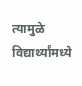त्यामुळे विद्यार्थ्यांमध्ये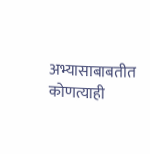अभ्यासाबाबतीत कोणत्याही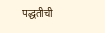पद्धतीची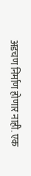अडचण निर्माण होणार नाही. एक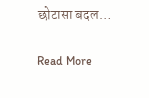छोटासा बदल…

Read More